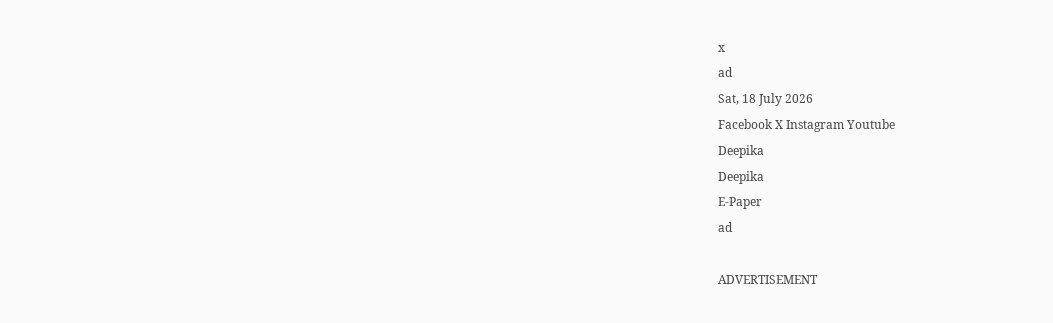x
ad
Sat, 18 July 2026
Facebook X Instagram Youtube
Deepika
Deepika
E-Paper
ad

ADVERTISEMENT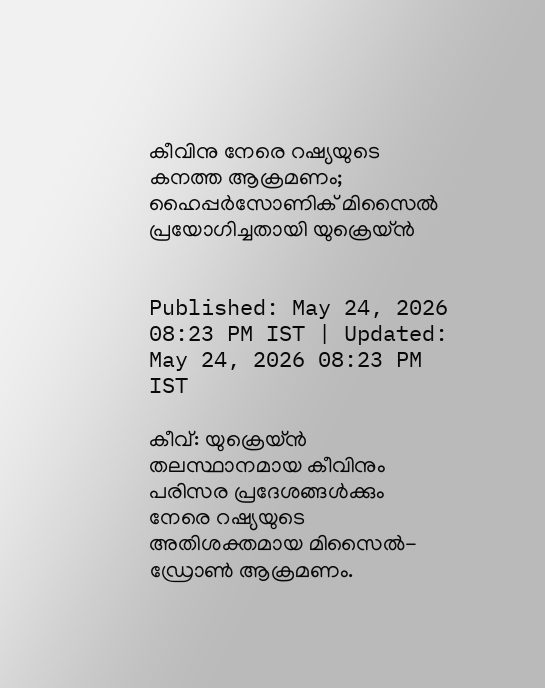കീവിനു നേരെ റഷ്യയുടെ കനത്ത ആക്രമണം; ഹൈപ്പർസോണിക് മിസൈൽ പ്രയോഗിച്ചതായി യുക്രെയ്ൻ


Published: May 24, 2026 08:23 PM IST | Updated: May 24, 2026 08:23 PM IST

കീവ്: യുക്രെയ്ൻ തലസ്ഥാനമായ കീവിനും പരിസര പ്രദേശങ്ങൾക്കും നേരെ റഷ്യയുടെ അതിശക്തമായ മിസൈൽ-ഡ്രോൺ ആക്രമണം.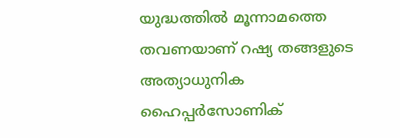യുദ്ധത്തിൽ മൂന്നാമത്തെ തവണയാണ് റഷ്യ തങ്ങളുടെ അത്യാധുനിക ഹൈപ്പർസോണിക്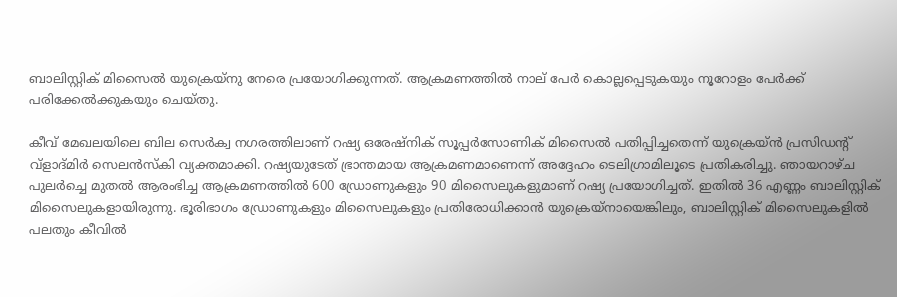ബാലിസ്റ്റിക് മിസൈൽ യുക്രെയ്നു നേരെ പ്രയോഗിക്കുന്നത്. ആക്രമണത്തിൽ നാല് പേർ കൊല്ലപ്പെടുകയും നൂറോളം പേർക്ക് പരിക്കേൽക്കുകയും ചെയ്തു.

കീവ് മേഖലയിലെ ബില സെർക്വ നഗരത്തിലാണ് റഷ്യ ഒരേഷ്നിക് സൂപ്പർസോണിക് മിസൈൽ പതിപ്പിച്ചതെന്ന് യുക്രെയ്ൻ പ്രസിഡന്‍റ് വ്ളാ‌ദ്മിർ സെലൻസ്കി വ്യക്തമാക്കി. റഷ്യയുടേത് ഭ്രാന്തമായ ആക്രമണമാണെന്ന് അദ്ദേഹം ടെലിഗ്രാമിലൂടെ പ്രതികരിച്ചു. ഞായറാഴ്ച പുലർച്ചെ മുതൽ ആരംഭിച്ച ആക്രമണത്തിൽ 600 ഡ്രോണുകളും 90 മിസൈലുകളുമാണ് റഷ്യ പ്രയോഗിച്ചത്. ഇതിൽ 36 എണ്ണം ബാലിസ്റ്റിക് മിസൈലുകളായിരുന്നു. ഭൂരിഭാഗം ഡ്രോണുകളും മിസൈലുകളും പ്രതിരോധിക്കാൻ യുക്രെയ്നായെങ്കിലും, ബാലിസ്റ്റിക് മിസൈലുകളിൽ പലതും കീവിൽ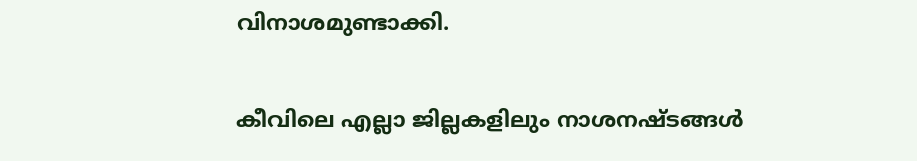വിനാശമുണ്ടാക്കി.

കീവിലെ എല്ലാ ജില്ലകളിലും നാശനഷ്ടങ്ങൾ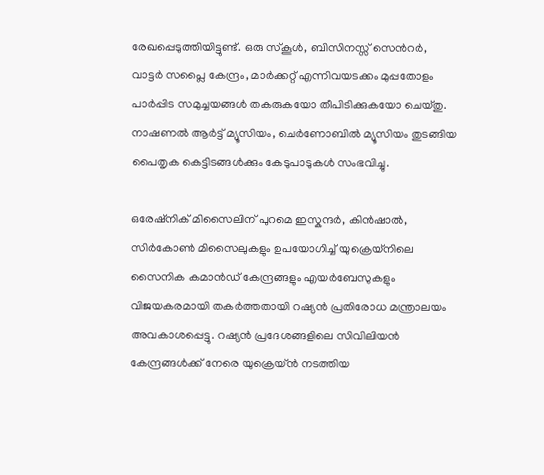രേഖപ്പെടുത്തിയിട്ടുണ്ട്. ഒരു സ്കൂൾ, ബിസിനസ്സ് സെന്‍റർ, വാട്ടർ സപ്ലൈ കേന്ദ്രം, മാർക്കറ്റ് എന്നിവയടക്കം മുപ്പതോളം പാർപ്പിട സമുച്ചയങ്ങൾ തകരുകയോ തീപിടിക്കുകയോ ചെയ്തു. നാഷണൽ ആർട്ട് മ്യൂസിയം, ചെർണോബിൽ മ്യൂസിയം തുടങ്ങിയ പൈതൃക കെട്ടിടങ്ങൾക്കും കേടുപാടുകൾ സംഭവിച്ചു.

ഒരേഷ്നിക് മിസൈലിന് പുറമെ ഇസ്കന്ദർ, കിൻഷാൽ, സിർകോൺ മിസൈലുകളും ഉപയോഗിച്ച് യുക്രെയ്നിലെ സൈനിക കമാൻഡ് കേന്ദ്രങ്ങളും എയർബേസുകളും വിജയകരമായി തകർത്തതായി റഷ്യൻ പ്രതിരോധ മന്ത്രാലയം അവകാശപ്പെട്ടു. റഷ്യൻ പ്രദേശങ്ങളിലെ സിവിലിയൻ കേന്ദ്രങ്ങൾക്ക് നേരെ യുക്രെയ്ൻ നടത്തിയ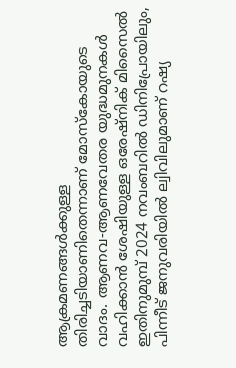ആക്രമണങ്ങൾക്കുള്ള തിരിച്ചടിയാണിതെന്നാണ് മോസ്കോയുടെ വാദം. ആണവ-ആണവേതര യുദ്ധമുനകൾ വഹിക്കാൻ ശേഷിയുള്ള ഒരേഷ്നിക് മിസൈൽ ഇതിനുമുമ്പ് 2024 നവംബറിൽ ഡിനിപ്രോയിലും, പിന്നീട് ജനുവരിയിൽ ല്വിവിലുമാണ് റഷ്യ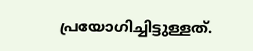പ്രയോഗിച്ചിട്ടുള്ളത്.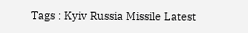Tags : Kyiv Russia Missile Latest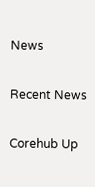News

Recent News

Corehub Up